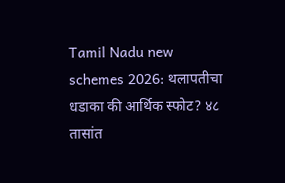Tamil Nadu new schemes 2026: थलापतीचा धडाका की आर्थिक स्फोट? ४८ तासांत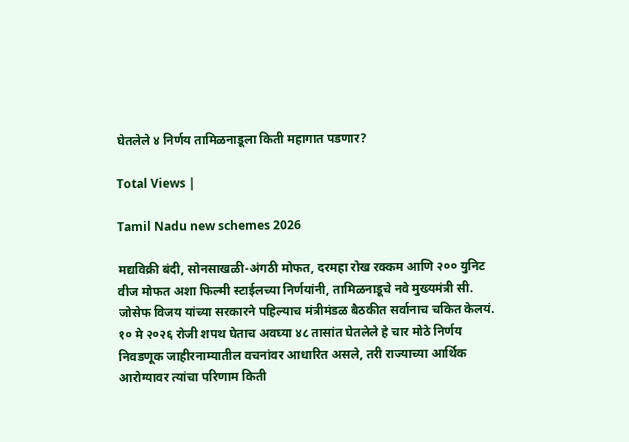घेतलेले ४ निर्णय तामिळनाडूला किती महागात पडणार?

Total Views |

Tamil Nadu new schemes 2026

मद्यविक्री बंदी, सोनसाखळी-अंगठी मोफत, दरमहा रोख रक्कम आणि २०० युनिट वीज मोफत अशा फिल्मी स्टाईलच्या निर्णयांनी, तामिळनाडूचे नवे मुख्यमंत्री सी. जोसेफ विजय यांच्या सरकारने पहिल्याच मंत्रीमंडळ बैठकीत सर्वानाच चकित केलयं. १० मे २०२६ रोजी शपथ घेताच अवघ्या ४८ तासांत घेतलेले हे चार मोठे निर्णय निवडणूक जाहीरनाम्यातील वचनांवर आधारित असले, तरी राज्याच्या आर्थिक आरोग्यावर त्यांचा परिणाम किती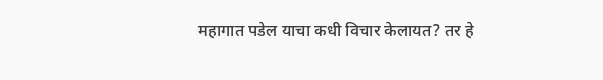महागात पडेल याचा कधी विचार केलायत? तर हे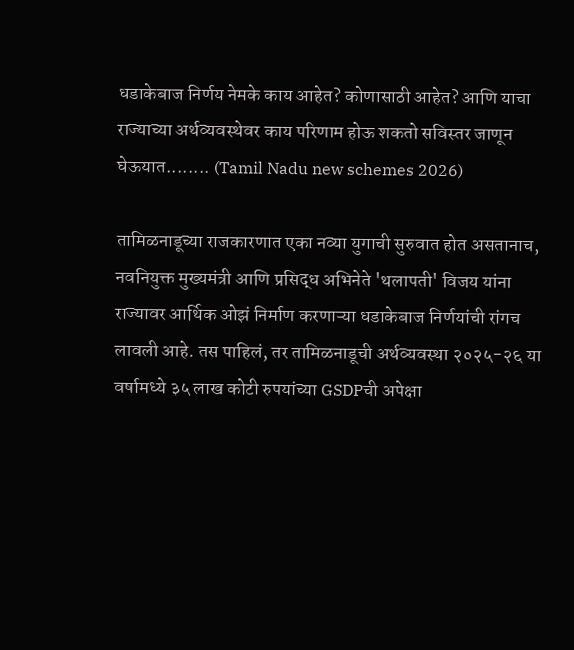धडाकेबाज निर्णय नेमके काय आहेत? कोणासाठी आहेत? आणि याचा राज्याच्या अर्थव्यवस्थेवर काय परिणाम होऊ शकतो सविस्तर जाणून घेऊयात........ (Tamil Nadu new schemes 2026)

तामिळनाडूच्या राजकारणात एका नव्या युगाची सुरुवात होत असतानाच, नवनियुक्त मुख्यमंत्री आणि प्रसिद्ध अभिनेते 'थलापती' विजय यांना राज्यावर आर्थिक ओझं निर्माण करणाऱ्या धडाकेबाज निर्णयांची रांगच लावली आहे. तस पाहिलं, तर तामिळनाडूची अर्थव्यवस्था २०२५-२६ या वर्षामध्ये ३५ लाख कोटी रुपयांच्या GSDPची अपेक्षा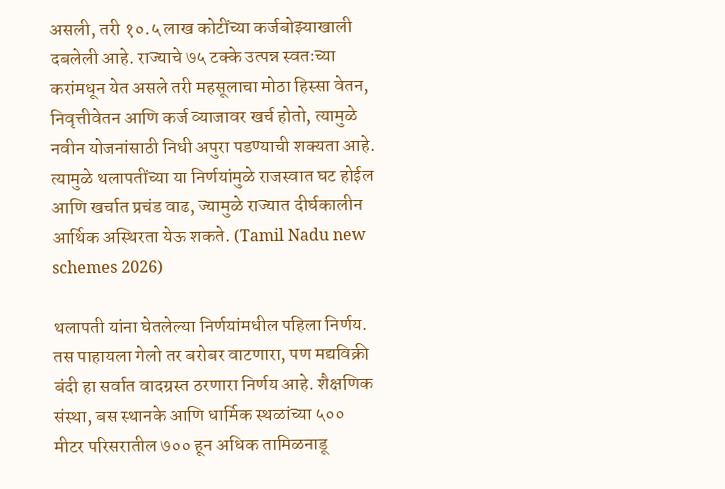असली, तरी १०.५ लाख कोटींच्या कर्जबोझ्याखाली दबलेली आहे. राज्याचे ७५ टक्के उत्पन्न स्वतःच्या करांमधून येत असले तरी महसूलाचा मोठा हिस्सा वेतन, निवृत्तीवेतन आणि कर्ज व्याजावर खर्च होतो, त्यामुळे नवीन योजनांसाठी निधी अपुरा पडण्याची शक्यता आहे. त्यामुळे थलापतींच्या या निर्णयांमुळे राजस्वात घट होईल आणि खर्चात प्रचंड वाढ, ज्यामुळे राज्यात दीर्घकालीन आर्थिक अस्थिरता येऊ शकते. (Tamil Nadu new schemes 2026)

थलापती यांना घेतलेल्या निर्णयांमधील पहिला निर्णय. तस पाहायला गेलो तर बरोबर वाटणारा, पण मद्यविक्री बंदी हा सर्वात वादग्रस्त ठरणारा निर्णय आहे. शैक्षणिक संस्था, बस स्थानके आणि धार्मिक स्थळांच्या ५०० मीटर परिसरातील ७०० हून अधिक तामिळनाडू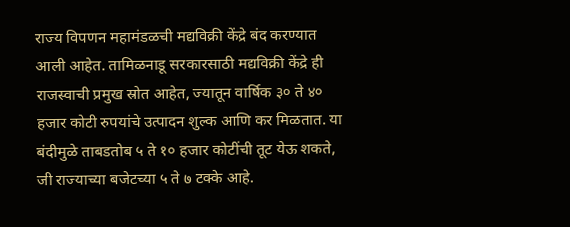राज्य विपणन महामंडळची मद्यविक्री केंद्रे बंद करण्यात आली आहेत. तामिळनाडू सरकारसाठी मद्यविक्री केंद्रे ही राजस्वाची प्रमुख स्रोत आहेत, ज्यातून वार्षिक ३० ते ४० हजार कोटी रुपयांचे उत्पादन शुल्क आणि कर मिळतात. या बंदीमुळे ताबडतोब ५ ते १० हजार कोटींची तूट येऊ शकते, जी राज्याच्या बजेटच्या ५ ते ७ टक्के आहे.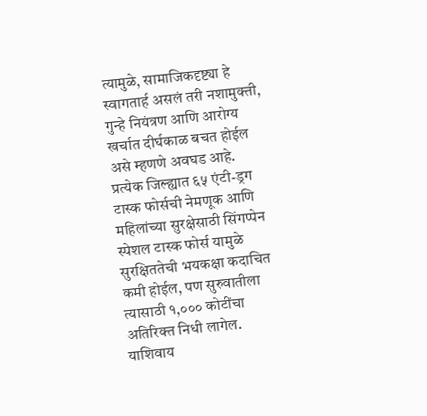त्यामुळे, सामाजिकदृष्ट्या हे स्वागतार्ह असलं तरी नशामुक्ती, गुन्हे नियंत्रण आणि आरोग्य खर्चात दीर्घकाळ बचत होईल असे म्हणणे अवघड आहे. प्रत्येक जिल्ह्यात ६५ एंटी-ड्रग टास्क फोर्सची नेमणूक आणि महिलांच्या सुरक्षेसाठी सिंगप्पेन स्पेशल टास्क फोर्स यामुळे सुरक्षिततेची भयकक्षा कदाचित कमी होईल, पण सुरुवातीला त्यासाठी १,००० कोटींचा अतिरिक्त निधी लागेल. याशिवाय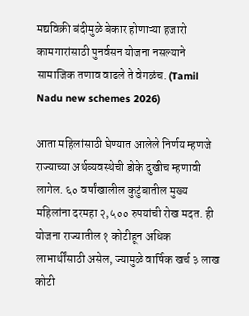मद्यविक्री बंदीमुळे बेकार होणाऱ्या हजारो कामगारांसाठी पुनर्वसन योजना नसल्याने सामाजिक तणाव वाढले ते वेगळंच. (Tamil Nadu new schemes 2026)

आता महिलांसाठी घेण्यात आलेले निर्णय म्हणजे राज्याच्या अर्थव्यवस्थेची डोके दुखीच म्हणावी लागेल. ६० वर्षांखालील कुटुंबातील मुख्य महिलांना दरमहा २,५०० रुपयांची रोख मदत. ही योजना राज्यातील १ कोटीहून अधिक लाभार्थींसाठी असेल, ज्यामुळे वार्षिक खर्च ३ लाख कोटी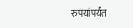रुपयांपर्यंत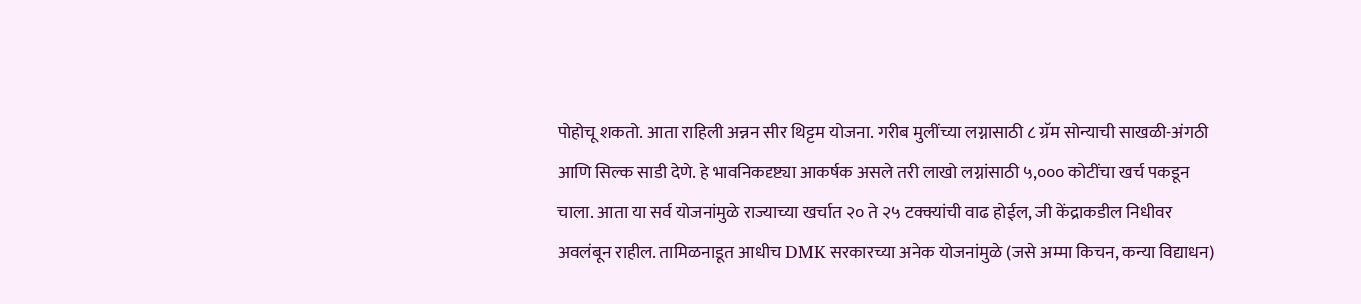पोहोचू शकतो. आता राहिली अन्नन सीर थिट्टम योजना. गरीब मुलींच्या लग्नासाठी ८ ग्रॅम सोन्याची साखळी-अंगठी आणि सिल्क साडी देणे. हे भावनिकदृष्ट्या आकर्षक असले तरी लाखो लग्नांसाठी ५,००० कोटींचा खर्च पकडून चाला. आता या सर्व योजनांमुळे राज्याच्या खर्चात २० ते २५ टक्क्यांची वाढ होईल, जी केंद्राकडील निधीवर अवलंबून राहील. तामिळनाडूत आधीच DMK सरकारच्या अनेक योजनांमुळे (जसे अम्मा किचन, कन्या विद्याधन)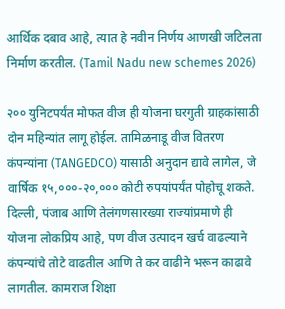आर्थिक दबाव आहे, त्यात हे नवीन निर्णय आणखी जटिलता निर्माण करतील. (Tamil Nadu new schemes 2026)

२०० युनिटपर्यंत मोफत वीज ही योजना घरगुती ग्राहकांसाठी दोन महिन्यांत लागू होईल. तामिळनाडू वीज वितरण कंपन्यांना (TANGEDCO) यासाठी अनुदान द्यावे लागेल, जे वार्षिक १५,०००-२०,००० कोटी रुपयांपर्यंत पोहोचू शकते. दिल्ली, पंजाब आणि तेलंगणसारख्या राज्यांप्रमाणे ही योजना लोकप्रिय आहे, पण वीज उत्पादन खर्च वाढल्याने कंपन्यांचे तोटे वाढतील आणि ते कर वाढीने भरून काढावे लागतील. कामराज शिक्षा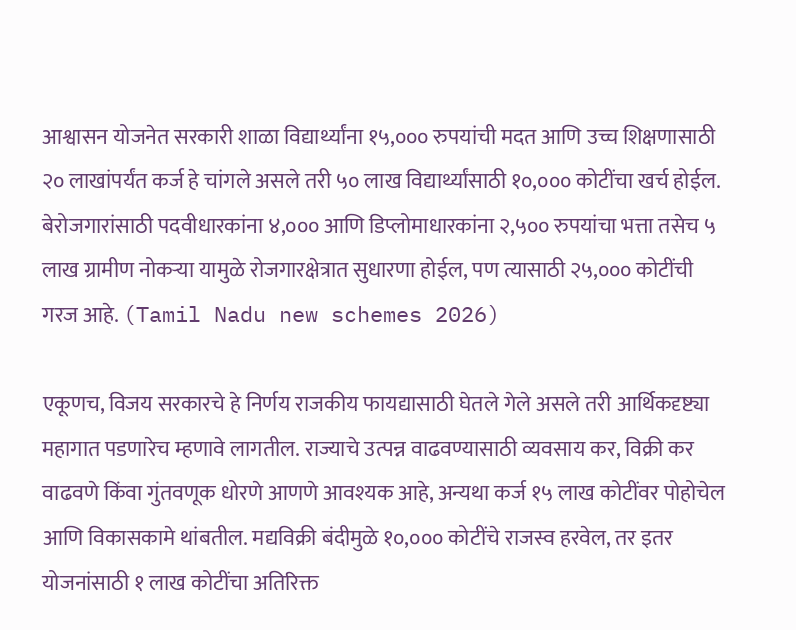आश्वासन योजनेत सरकारी शाळा विद्यार्थ्यांना १५,००० रुपयांची मदत आणि उच्च शिक्षणासाठी २० लाखांपर्यंत कर्ज हे चांगले असले तरी ५० लाख विद्यार्थ्यांसाठी १०,००० कोटींचा खर्च होईल. बेरोजगारांसाठी पदवीधारकांना ४,००० आणि डिप्लोमाधारकांना २,५०० रुपयांचा भत्ता तसेच ५ लाख ग्रामीण नोकऱ्या यामुळे रोजगारक्षेत्रात सुधारणा होईल, पण त्यासाठी २५,००० कोटींची गरज आहे. (Tamil Nadu new schemes 2026)

एकूणच, विजय सरकारचे हे निर्णय राजकीय फायद्यासाठी घेतले गेले असले तरी आर्थिकदृष्ट्या महागात पडणारेच म्हणावे लागतील. राज्याचे उत्पन्न वाढवण्यासाठी व्यवसाय कर, विक्री कर वाढवणे किंवा गुंतवणूक धोरणे आणणे आवश्यक आहे, अन्यथा कर्ज १५ लाख कोटींवर पोहोचेल आणि विकासकामे थांबतील. मद्यविक्री बंदीमुळे १०,००० कोटींचे राजस्व हरवेल, तर इतर योजनांसाठी १ लाख कोटींचा अतिरिक्त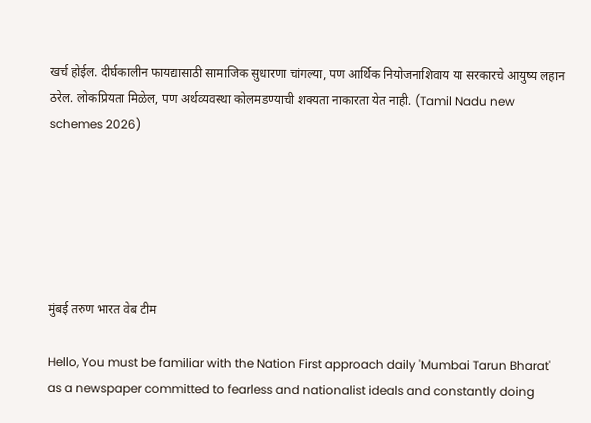खर्च होईल. दीर्घकालीन फायद्यासाठी सामाजिक सुधारणा चांगल्या, पण आर्थिक नियोजनाशिवाय या सरकारचे आयुष्य लहान ठरेल. लोकप्रियता मिळेल, पण अर्थव्यवस्था कोलमडण्याची शक्यता नाकारता येत नाही. (Tamil Nadu new schemes 2026)






मुंबई तरुण भारत वेब टीम

Hello, You must be familiar with the Nation First approach daily 'Mumbai Tarun Bharat' as a newspaper committed to fearless and nationalist ideals and constantly doing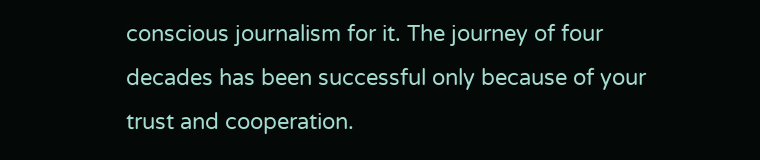conscious journalism for it. The journey of four decades has been successful only because of your trust and cooperation.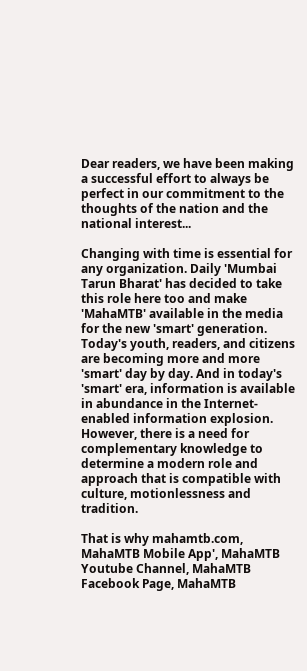Dear readers, we have been making a successful effort to always be perfect in our commitment to the thoughts of the nation and the national interest...

Changing with time is essential for any organization. Daily 'Mumbai Tarun Bharat' has decided to take this role here too and make 'MahaMTB' available in the media for the new 'smart' generation. Today's youth, readers, and citizens are becoming more and more 'smart' day by day. And in today's 'smart' era, information is available in abundance in the Internet-enabled information explosion. However, there is a need for complementary knowledge to determine a modern role and approach that is compatible with culture, motionlessness and tradition.

That is why mahamtb.com, MahaMTB Mobile App', MahaMTB Youtube Channel, MahaMTB Facebook Page, MahaMTB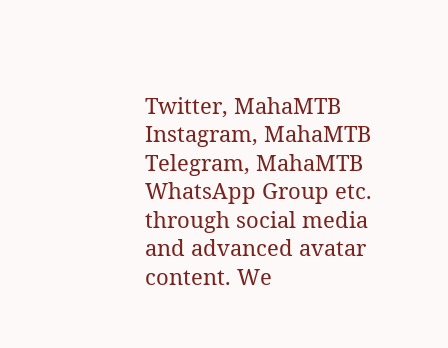Twitter, MahaMTB Instagram, MahaMTB Telegram, MahaMTB WhatsApp Group etc. through social media and advanced avatar content. We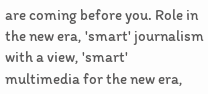are coming before you. Role in the new era, 'smart' journalism with a view, 'smart' multimedia for the new era,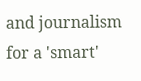and journalism for a 'smart'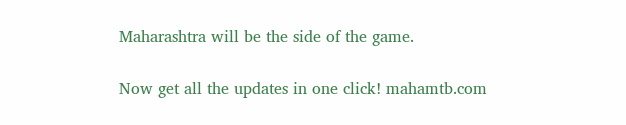Maharashtra will be the side of the game.

Now get all the updates in one click! mahamtb.com